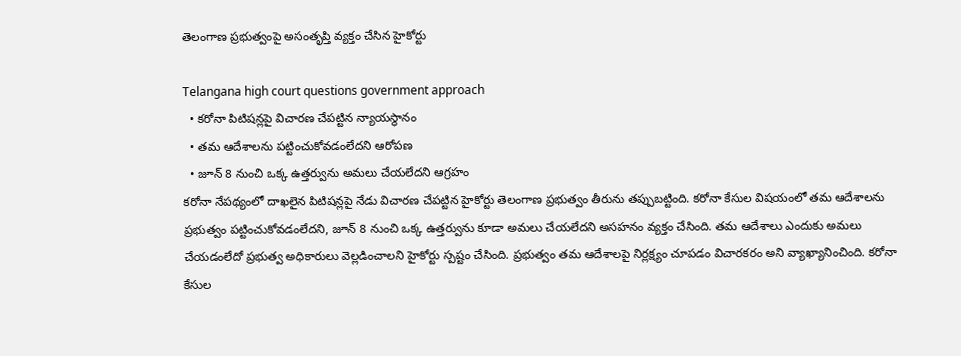తెలంగాణ ప్రభుత్వంపై అసంతృప్తి వ్యక్తం చేసిన హైకోర్టు

Telangana high court questions government approach
  • కరోనా పిటిషన్లపై విచారణ చేపట్టిన న్యాయస్థానం
  • తమ ఆదేశాలను పట్టించుకోవడంలేదని ఆరోపణ
  • జూన్ 8 నుంచి ఒక్క ఉత్తర్వును అమలు చేయలేదని ఆగ్రహం
కరోనా నేపథ్యంలో దాఖలైన పిటిషన్లపై నేడు విచారణ చేపట్టిన హైకోర్టు తెలంగాణ ప్రభుత్వం తీరును తప్పుబట్టింది. కరోనా కేసుల విషయంలో తమ ఆదేశాలను ప్రభుత్వం పట్టించుకోవడంలేదని, జూన్ 8 నుంచి ఒక్క ఉత్తర్వును కూడా అమలు చేయలేదని అసహనం వ్యక్తం చేసింది. తమ ఆదేశాలు ఎందుకు అమలు చేయడంలేదో ప్రభుత్వ అధికారులు వెల్లడించాలని హైకోర్టు స్పష్టం చేసింది. ప్రభుత్వం తమ ఆదేశాలపై నిర్లక్ష్యం చూపడం విచారకరం అని వ్యాఖ్యానించింది. కరోనా కేసుల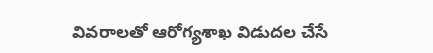వివరాలతో ఆరోగ్యశాఖ విడుదల చేసే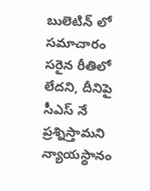బులెటిన్ లో సమాచారం సరైన రీతిలో లేదని, దీనిపై సీఎస్ నే ప్రశ్నిస్తామని న్యాయస్థానం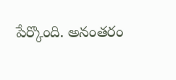పేర్కొంది. అనంతరం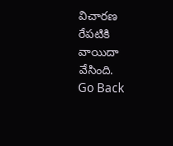విచారణ రేపటికి వాయిదా వేసింది.
Go Back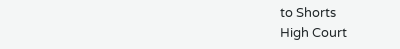to Shorts
High Court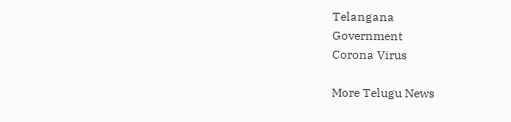Telangana
Government
Corona Virus

More Telugu News